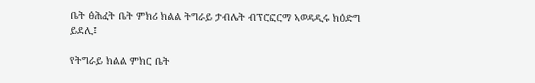ቤት ፅሕፈት ቤት ምክሪ ክልል ትግራይ ታብሌት ብፕሮፎርማ ኣወዳዲሩ ክዕድግ ይደሊ፤

የትግራይ ክልል ምክር ቤት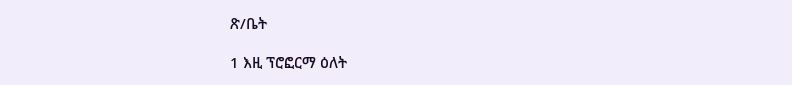ጽ/ቤት

1 እዚ ፕሮፎርማ ዕለት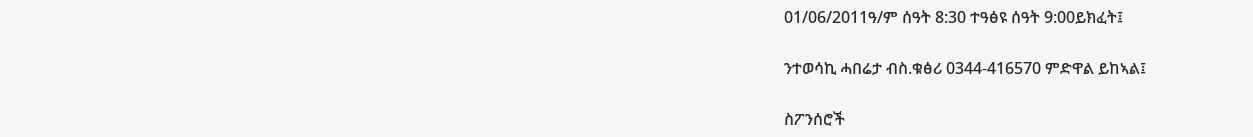01/06/2011ዓ/ም ሰዓት 8:30 ተዓፅዩ ሰዓት 9:00ይክፈት፤

ንተወሳኪ ሓበሬታ ብስ.ቁፅሪ 0344-416570 ምድዋል ይከኣል፤

ስፖንሰሮች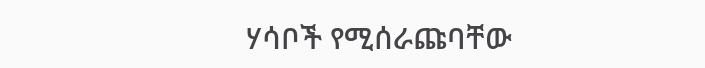ሃሳቦች የሚሰራጩባቸው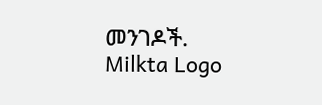መንገዶች.
Milkta Logo